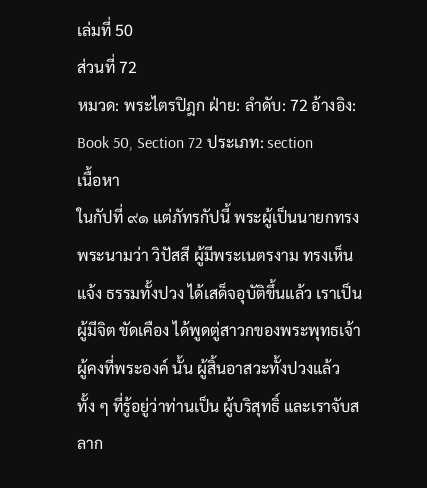เล่มที่ 50
ส่วนที่ 72
หมวด: พระไตรปิฎก ฝ่าย: ลำดับ: 72 อ้างอิง: Book 50, Section 72 ประเภท: section
เนื้อหา
ในกัปที่ ๙๑ แต่ภัทรกัปนี้ พระผู้เป็นนายกทรง พระนามว่า วิปัสสี ผู้มีพระเนตรงาม ทรงเห็นแจ้ง ธรรมทั้งปวง ได้เสด็จอุบัติขึ้นแล้ว เราเป็นผู้มีจิต ขัดเคือง ได้พูดตู่สาวกของพระพุทธเจ้าผู้คงที่พระองค์ นั้น ผู้สิ้นอาสวะทั้งปวงแล้ว ทั้ง ๆ ที่รู้อยู่ว่าท่านเป็น ผู้บริสุทธิ์ และเราจับสลาก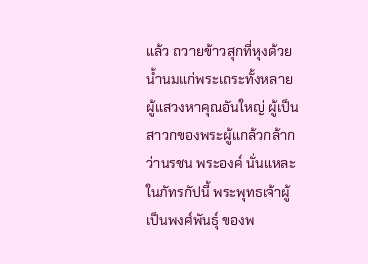แล้ว ถวายข้าวสุกที่หุงด้วย น้ำนมแก่พระเถระทั้งหลาย ผู้แสวงหาคุณอันใหญ่ ผู้เป็นสาวกของพระผู้แกล้วกล้ากว่านรชน พระองค์ นั่นแหละ ในภัทรกัปนี้ พระพุทธเจ้าผู้เป็นพงศ์พันธุ์ ของพ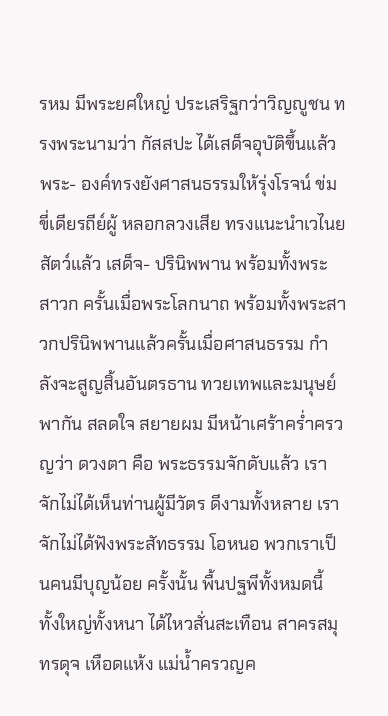รหม มีพระยศใหญ่ ประเสริฐกว่าวิญญูชน ทรงพระนามว่า กัสสปะ ได้เสด็จอุบัติขึ้นแล้ว พระ- องค์ทรงยังศาสนธรรมให้รุ่งโรจน์ ข่มขี่เดียรถีย์ผู้ หลอกลวงเสีย ทรงแนะนำเวไนยสัตว์แล้ว เสด็จ- ปรินิพพาน พร้อมทั้งพระสาวก ครั้นเมื่อพระโลกนาถ พร้อมทั้งพระสาวกปรินิพพานแล้วครั้นเมื่อศาสนธรรม กำลังจะสูญสิ้นอันตรธาน ทวยเทพและมนุษย์พากัน สลดใจ สยายผม มีหน้าเศร้าคร่ำครวญว่า ดวงตา คือ พระธรรมจักดับแล้ว เราจักไม่ได้เห็นท่านผู้มีวัตร ดีงามทั้งหลาย เราจักไม่ได้ฟังพระสัทธรรม โอหนอ พวกเราเป็นคนมีบุญน้อย ครั้งนั้น พื้นปฐพีทั้งหมดนี้ ทั้งใหญ่ทั้งหนา ได้ไหวสั่นสะเทือน สาครสมุทรดุจ เหือดแห้ง แม่น้ำครวญค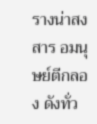รางน่าสงสาร อมนุษย์ตีกลอง ดังทั่ว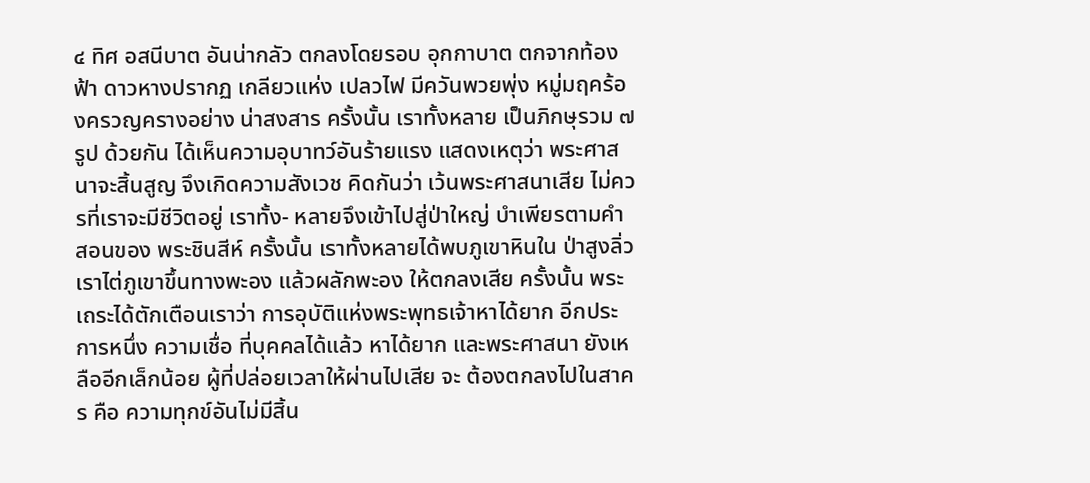๔ ทิศ อสนีบาต อันน่ากลัว ตกลงโดยรอบ อุกกาบาต ตกจากท้องฟ้า ดาวหางปรากฏ เกลียวแห่ง เปลวไฟ มีควันพวยพุ่ง หมู่มฤคร้องครวญครางอย่าง น่าสงสาร ครั้งนั้น เราทั้งหลาย เป็นภิกษุรวม ๗ รูป ด้วยกัน ได้เห็นความอุบาทว์อันร้ายแรง แสดงเหตุว่า พระศาสนาจะสิ้นสูญ จึงเกิดความสังเวช คิดกันว่า เว้นพระศาสนาเสีย ไม่ควรที่เราจะมีชีวิตอยู่ เราทั้ง- หลายจึงเข้าไปสู่ป่าใหญ่ บำเพียรตามคำสอนของ พระชินสีห์ ครั้งนั้น เราทั้งหลายได้พบภูเขาหินใน ป่าสูงลิ่ว เราไต่ภูเขาขึ้นทางพะอง แล้วผลักพะอง ให้ตกลงเสีย ครั้งนั้น พระเถระได้ตักเตือนเราว่า การอุบัติแห่งพระพุทธเจ้าหาได้ยาก อีกประการหนึ่ง ความเชื่อ ที่บุคคลได้แล้ว หาได้ยาก และพระศาสนา ยังเหลืออีกเล็กน้อย ผู้ที่ปล่อยเวลาให้ผ่านไปเสีย จะ ต้องตกลงไปในสาคร คือ ความทุกข์อันไม่มีสิ้น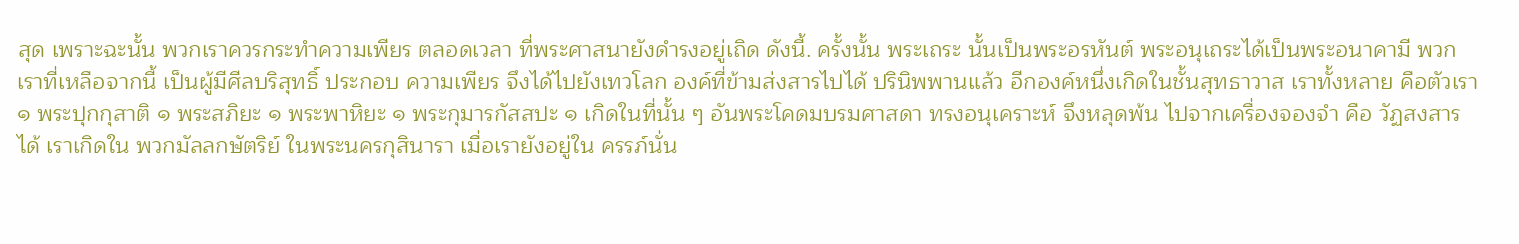สุด เพราะฉะนั้น พวกเราควรกระทำความเพียร ตลอดเวลา ที่พระศาสนายังดำรงอยู่เถิด ดังนี้. ครั้งนั้น พระเถระ นั้นเป็นพระอรหันต์ พระอนุเถระได้เป็นพระอนาคามี พวกเราที่เหลือจากนี้ เป็นผู้มีศีลบริสุทธิ์ ประกอบ ความเพียร จึงได้ไปยังเทวโลก องค์ที่ข้ามส่งสารไปได้ ปรินิพพานแล้ว อีกองค์หนึ่งเกิดในชั้นสุทธาวาส เราทั้งหลาย คือตัวเรา ๑ พระปุกกุสาติ ๑ พระสภิยะ ๑ พระพาหิยะ ๑ พระกุมารกัสสปะ ๑ เกิดในที่นั้น ๆ อันพระโคดมบรมศาสดา ทรงอนุเคราะห์ จึงหลุดพ้น ไปจากเครื่องจองจำ คือ วัฏสงสารได้ เราเกิดใน พวกมัลลกษัตริย์ ในพระนครกุสินารา เมื่อเรายังอยู่ใน ครรภ์นั่น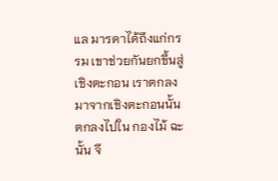แล มารดาได้ถึงแก่กรรม เขาช่วยกันยกขึ้นสู่ เชิงตะกอน เราตกลงมาจากเชิงตะกอนนั้นตกลงไปใน กองไม้ ฉะนั้น จึ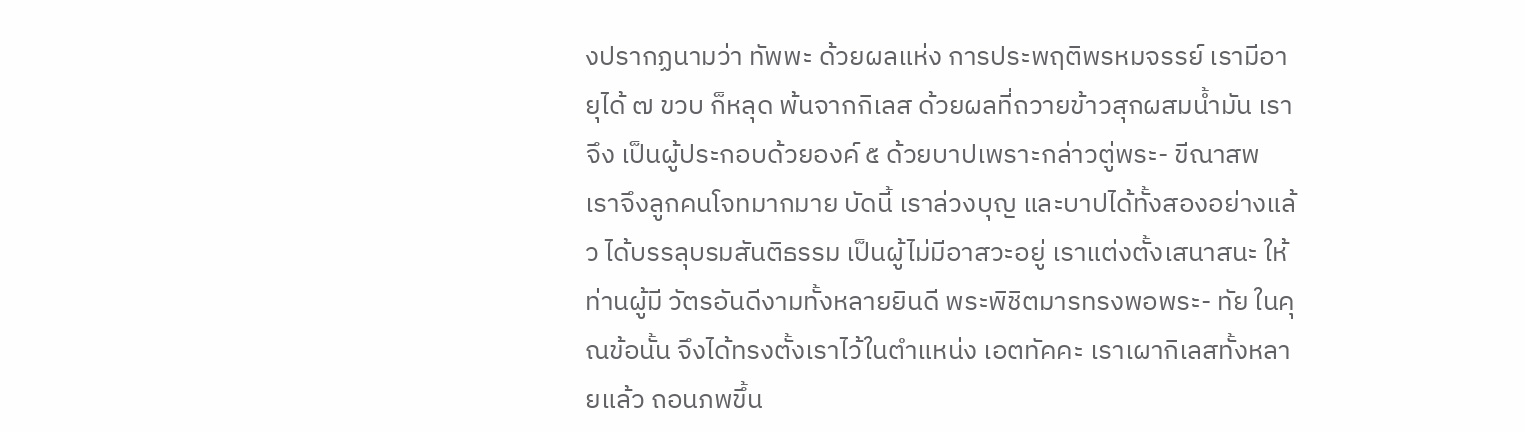งปรากฏนามว่า ทัพพะ ด้วยผลแห่ง การประพฤติพรหมจรรย์ เรามีอายุได้ ๗ ขวบ ก็หลุด พ้นจากกิเลส ด้วยผลที่ถวายข้าวสุกผสมน้ำมัน เราจึง เป็นผู้ประกอบด้วยองค์ ๕ ด้วยบาปเพราะกล่าวตู่พระ- ขีณาสพ เราจึงลูกคนโจทมากมาย บัดนี้ เราล่วงบุญ และบาปได้ทั้งสองอย่างแล้ว ได้บรรลุบรมสันติธรรม เป็นผู้ไม่มีอาสวะอยู่ เราแต่งตั้งเสนาสนะ ให้ท่านผู้มี วัตรอันดีงามทั้งหลายยินดี พระพิชิตมารทรงพอพระ- ทัย ในคุณข้อนั้น จึงได้ทรงตั้งเราไว้ในตำแหน่ง เอตทัคคะ เราเผากิเลสทั้งหลายแล้ว ถอนภพขึ้น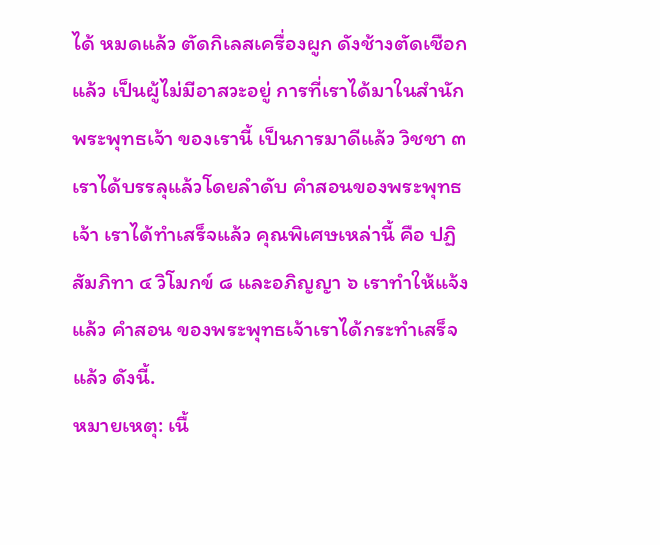ได้ หมดแล้ว ตัดกิเลสเครื่องผูก ดังช้างตัดเชือกแล้ว เป็นผู้ไม่มีอาสวะอยู่ การที่เราได้มาในสำนัก พระพุทธเจ้า ของเรานี้ เป็นการมาดีแล้ว วิชชา ๓ เราได้บรรลุแล้วโดยลำดับ คำสอนของพระพุทธเจ้า เราได้ทำเสร็จแล้ว คุณพิเศษเหล่านี้ คือ ปฏิสัมภิทา ๔ วิโมกข์ ๘ และอภิญญา ๖ เราทำให้แจ้งแล้ว คำสอน ของพระพุทธเจ้าเราได้กระทำเสร็จแล้ว ดังนี้.
หมายเหตุ: เนื้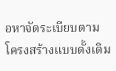อหาจัดระเบียบตามโครงสร้างแบบดั้งเดิม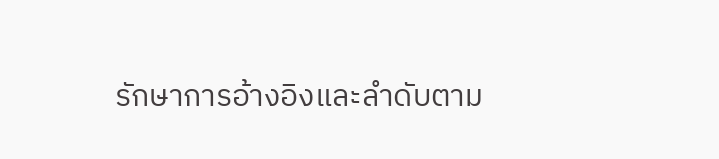รักษาการอ้างอิงและลำดับตาม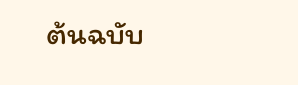ต้นฉบับ